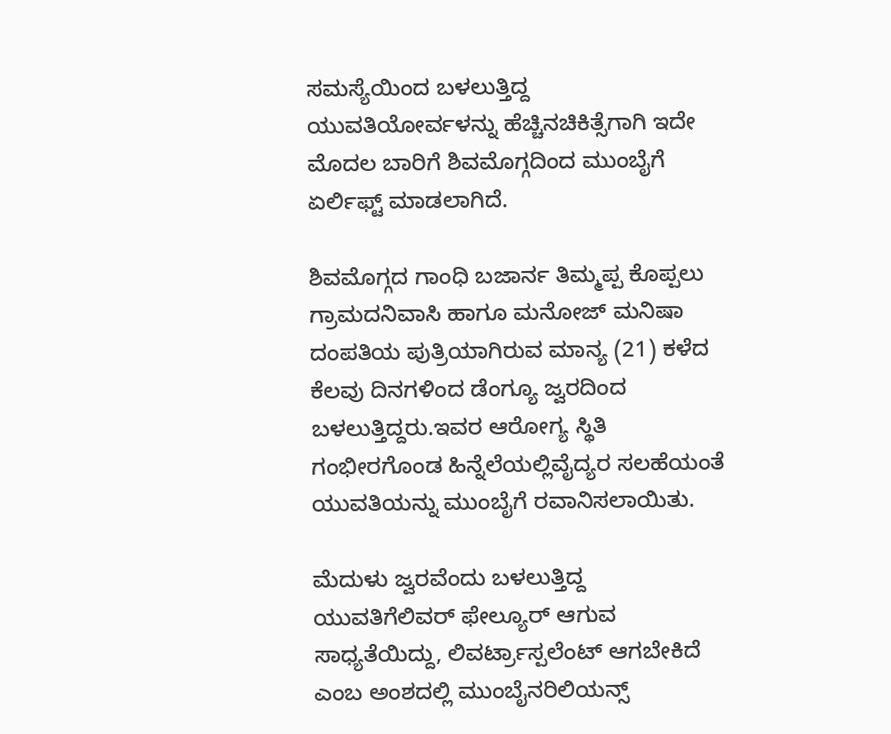ಸಮಸ್ಯೆಯಿಂದ ಬಳಲುತ್ತಿದ್ದ ಯುವತಿಯೋರ್ವಳನ್ನು ಹೆಚ್ಚಿನಚಿಕಿತ್ಸೆಗಾಗಿ ಇದೇ ಮೊದಲ ಬಾರಿಗೆ ಶಿವಮೊಗ್ಗದಿಂದ ಮುಂಬೈಗೆ ಏರ್ಲಿಫ್ಟ್ ಮಾಡಲಾಗಿದೆ.

ಶಿವಮೊಗ್ಗದ ಗಾಂಧಿ ಬಜಾರ್ನ ತಿಮ್ಮಪ್ಪ ಕೊಪ್ಪಲು ಗ್ರಾಮದನಿವಾಸಿ ಹಾಗೂ ಮನೋಜ್ ಮನಿಷಾ ದಂಪತಿಯ ಪುತ್ರಿಯಾಗಿರುವ ಮಾನ್ಯ (21) ಕಳೆದ ಕೆಲವು ದಿನಗಳಿಂದ ಡೆಂಗ್ಯೂ ಜ್ವರದಿಂದ ಬಳಲುತ್ತಿದ್ದರು.ಇವರ ಆರೋಗ್ಯ ಸ್ಥಿತಿ ಗಂಭೀರಗೊಂಡ ಹಿನ್ನೆಲೆಯಲ್ಲಿವೈದ್ಯರ ಸಲಹೆಯಂತೆ ಯುವತಿಯನ್ನು ಮುಂಬೈಗೆ ರವಾನಿಸಲಾಯಿತು.

ಮೆದುಳು ಜ್ವರವೆಂದು ಬಳಲುತ್ತಿದ್ದ ಯುವತಿಗೆಲಿವರ್ ಫೇಲ್ಯೂರ್ ಆಗುವ ಸಾಧ್ಯತೆಯಿದ್ದು, ಲಿವರ್ಟ್ರಾಸ್ಪಲೆಂಟ್ ಆಗಬೇಕಿದೆ ಎಂಬ ಅಂಶದಲ್ಲಿ ಮುಂಬೈನರಿಲಿಯನ್ಸ್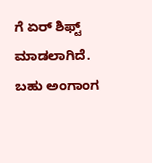ಗೆ ಏರ್ ಶಿಫ್ಟ್ ಮಾಡಲಾಗಿದೆ. ಬಹು ಅಂಗಾಂಗ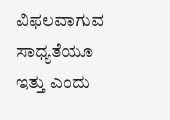ವಿಫಲವಾಗುವ ಸಾಧ್ಯತೆಯೂ ಇತ್ತು ಎಂದು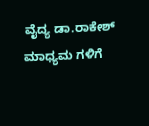ವೈದ್ಯ ಡಾ.ರಾಕೇಶ್ ಮಾಧ್ಯಮ ಗಳಿಗೆ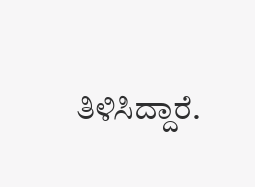ತಿಳಿಸಿದ್ದಾರೆ.